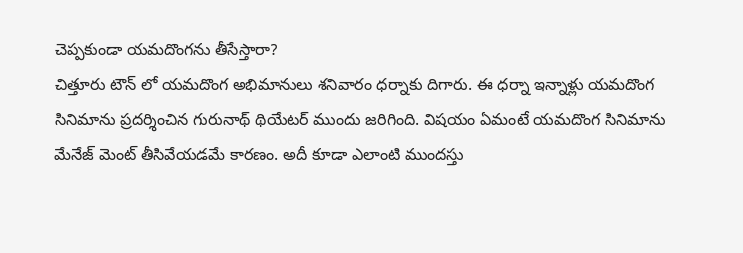చెప్పకుండా యమదొంగను తీసేస్తారా?
చిత్తూరు టౌన్ లో యమదొంగ అభిమానులు శనివారం ధర్నాకు దిగారు. ఈ ధర్నా ఇన్నాళ్లు యమదొంగ సినిమాను ప్రదర్శించిన గురునాథ్ థియేటర్ ముందు జరిగింది. విషయం ఏమంటే యమదొంగ సినిమాను మేనేజ్ మెంట్ తీసివేయడమే కారణం. అదీ కూడా ఎలాంటి ముందస్తు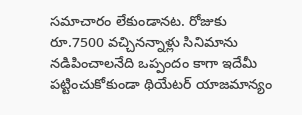సమాచారం లేకుండానట. రోజుకు రూ.7500 వచ్చినన్నాళ్లు సినిమాను నడిపించాలనేది ఒప్పందం కాగా ఇదేమీ పట్టించుకోకుండా థియేటర్ యాజమాన్యం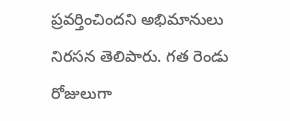ప్రవర్తించిందని అభిమానులు నిరసన తెలిపారు. గత రెండు రోజులుగా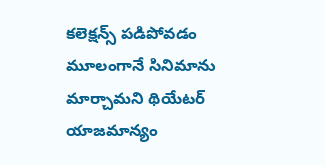కలెక్షన్స్ పడిపోవడం మూలంగానే సినిమాను మార్చామని థియేటర్ యాజమాన్యం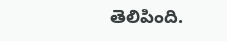తెలిపింది.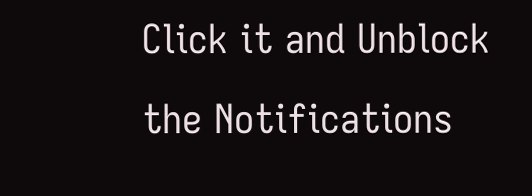Click it and Unblock the Notifications